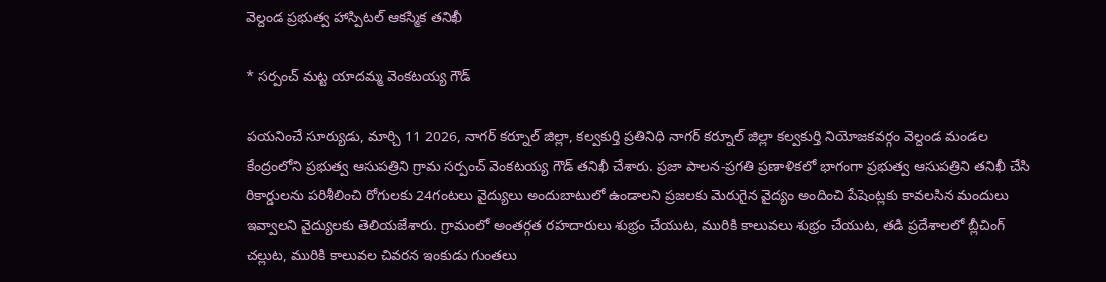వెల్దండ ప్రభుత్వ హాస్పిటల్ ఆకస్మిక తనిఖీ

* సర్పంచ్ మట్ట యాదమ్మ వెంకటయ్య గౌడ్

పయనించే సూర్యుడు, మార్చి 11 2026, నాగర్ కర్నూల్ జిల్లా, కల్వకుర్తి ప్రతినిధి నాగర్ కర్నూల్ జిల్లా కల్వకుర్తి నియోజకవర్గం వెల్దండ మండల కేంద్రంలోని ప్రభుత్వ ఆసుపత్రిని గ్రామ సర్పంచ్ వెంకటయ్య గౌడ్ తనిఖీ చేశారు. ప్రజా పాలన-ప్రగతి ప్రణాళికలో భాగంగా ప్రభుత్వ ఆసుపత్రిని తనిఖీ చేసి రికార్డులను పరిశీలించి రోగులకు 24గంటలు వైద్యులు అందుబాటులో ఉండాలని ప్రజలకు మెరుగైన వైద్యం అందించి పేషెంట్లకు కావలసిన మందులు ఇవ్వాలని వైద్యులకు తెలియజేశారు. గ్రామంలో అంతర్గత రహదారులు శుభ్రం చేయుట, మురికి కాలువలు శుభ్రం చేయుట, తడి ప్రదేశాలలో బ్లీచింగ్ చల్లుట, మురికి కాలువల చివరన ఇంకుడు గుంతలు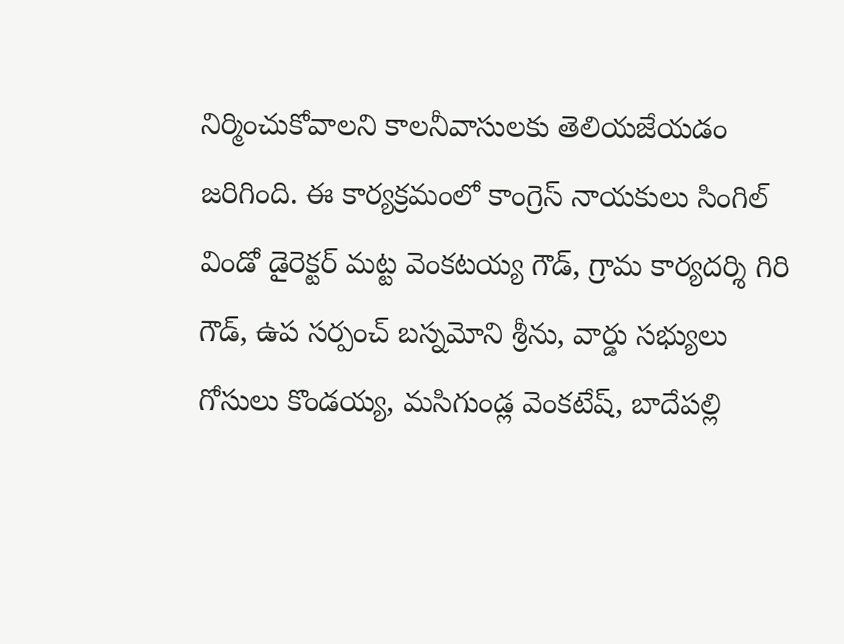నిర్మించుకోవాలని కాలనీవాసులకు తెలియజేయడం జరిగింది. ఈ కార్యక్రమంలో కాంగ్రెస్ నాయకులు సింగిల్ విండో డైరెక్టర్ మట్ట వెంకటయ్య గౌడ్, గ్రామ కార్యదర్శి గిరి గౌడ్, ఉప సర్పంచ్ బస్నమోని శ్రీను, వార్డు సభ్యులు గోసులు కొండయ్య, మసిగుండ్ల వెంకటేష్, బాదేపల్లి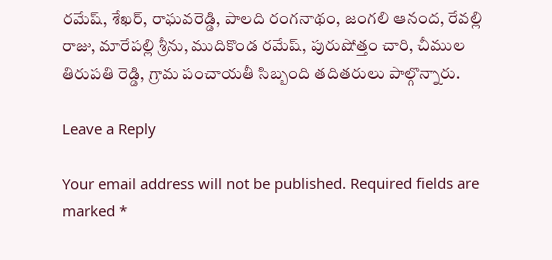రమేష్, శేఖర్, రాఘవరెడ్డి, పాలది రంగనాథం, జంగలి ఆనంద, రేవల్లి రాజు, మారేపల్లి శ్రీను, ముదికొండ రమేష్, పురుషోత్తం చారి, చీముల తిరుపతి రెడ్డి, గ్రామ పంచాయతీ సిబ్బంది తదితరులు పాల్గొన్నారు.

Leave a Reply

Your email address will not be published. Required fields are marked *